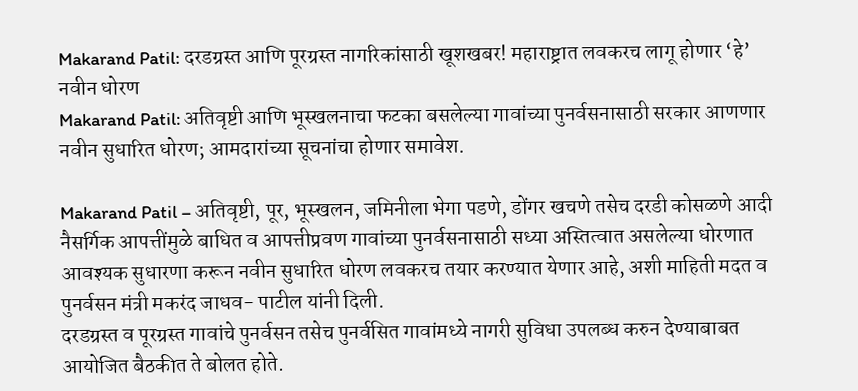Makarand Patil: दरडग्रस्त आणि पूरग्रस्त नागरिकांसाठी खूशखबर! महाराष्ट्रात लवकरच लागू होणार ‘हे’ नवीन धोरण
Makarand Patil: अतिवृष्टी आणि भूस्खलनाचा फटका बसलेल्या गावांच्या पुनर्वसनासाठी सरकार आणणार नवीन सुधारित धोरण; आमदारांच्या सूचनांचा होणार समावेश.

Makarand Patil – अतिवृष्टी, पूर, भूस्खलन, जमिनीला भेगा पडणे, डोंगर खचणे तसेच दरडी कोसळणे आदी नैसर्गिक आपत्तींमुळे बाधित व आपत्तीप्रवण गावांच्या पुनर्वसनासाठी सध्या अस्तित्वात असलेल्या धोरणात आवश्यक सुधारणा करून नवीन सुधारित धोरण लवकरच तयार करण्यात येणार आहे, अशी माहिती मदत व पुनर्वसन मंत्री मकरंद जाधव- पाटील यांनी दिली.
दरडग्रस्त व पूरग्रस्त गावांचे पुनर्वसन तसेच पुनर्वसित गावांमध्ये नागरी सुविधा उपलब्ध करुन देण्याबाबत आयोजित बैठकीत ते बोलत होते.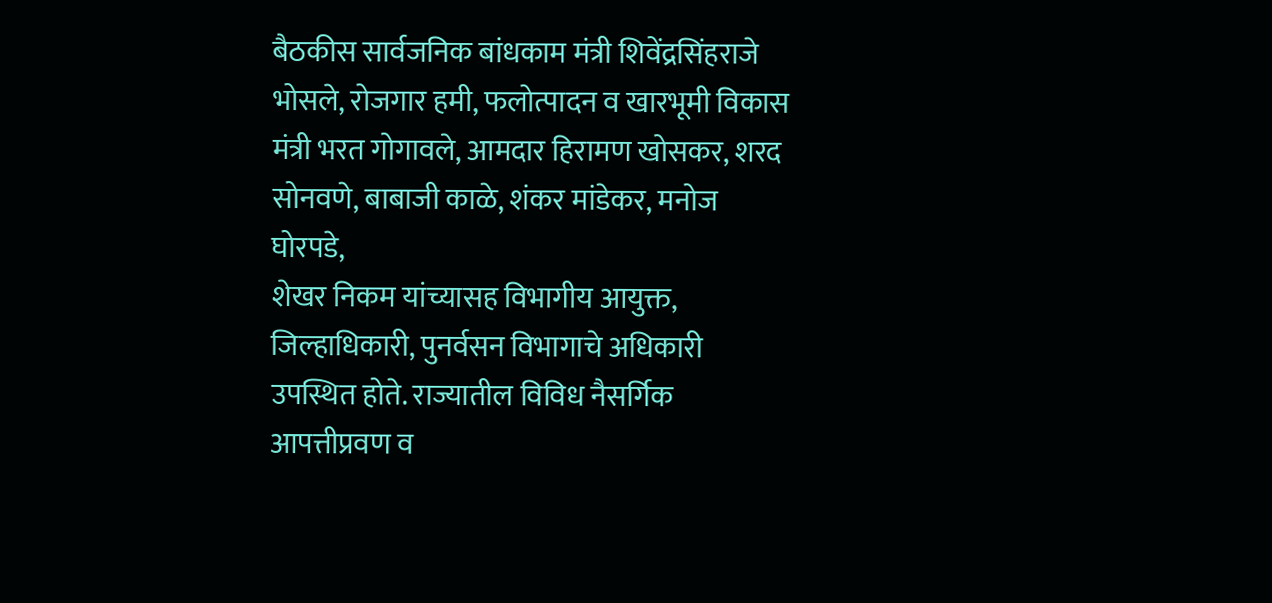बैठकीस सार्वजनिक बांधकाम मंत्री शिवेंद्रसिंहराजे भोसले, रोजगार हमी, फलोत्पादन व खारभूमी विकास मंत्री भरत गोगावले, आमदार हिरामण खोसकर, शरद सोनवणे, बाबाजी काळे, शंकर मांडेकर, मनोज घोरपडे,
शेखर निकम यांच्यासह विभागीय आयुक्त, जिल्हाधिकारी, पुनर्वसन विभागाचे अधिकारी उपस्थित होते. राज्यातील विविध नैसर्गिक आपत्तीप्रवण व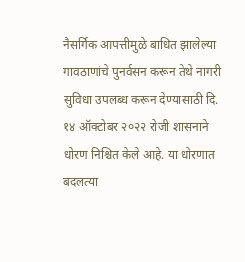नैसर्गिक आपत्तीमुळे बाधित झालेल्या गावठाणांचे पुनर्वसन करून तेथे नागरी सुविधा उपलब्ध करून देण्यासाठी दि. १४ ऑक्टोबर २०२२ रोजी शासनाने धोरण निश्चित केले आहे. या धोरणात बदलत्या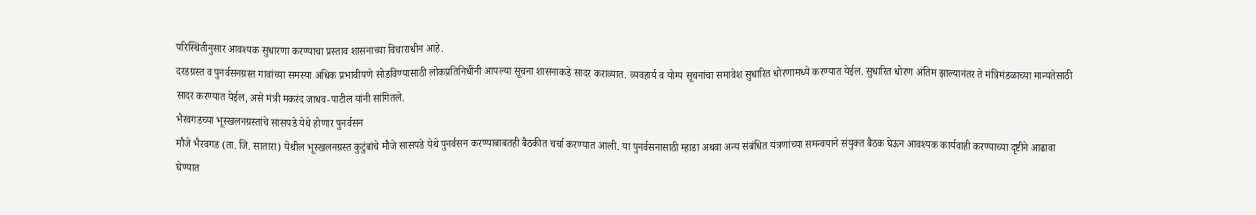परिस्थितीनुसार आवश्यक सुधारणा करण्याचा प्रस्ताव शासनाच्या विचाराधीन आहे.
दरडग्रस्त व पुनर्वसनग्रस्त गावांच्या समस्या अधिक प्रभावीपणे सोडविण्यासाठी लोकप्रतिनिधींनी आपल्या सूचना शासनाकडे सादर कराव्यात. व्यवहार्य व योग्य सूचनांचा समावेश सुधारित धोरणामध्ये करण्यात येईल. सुधारित धोरण अंतिम झाल्यानंतर ते मंत्रिमंडळाच्या मान्यतेसाठी सादर करण्यात येईल, असे मंत्री मकरंद जाधव-पाटील यांनी सांगितले.
भैरवगडच्या भूस्खलनग्रस्तांचे सासपडे येथे होणार पुनर्वसन
मौजे भैरवगड (ता. जि. सातारा) येथील भूस्खलनग्रस्त कुटुंबांचे मौजे सासपडे येथे पुनर्वसन करण्याबाबतही बैठकीत चर्चा करण्यात आली. या पुनर्वसनासाठी म्हाडा अथवा अन्य संबंधित यंत्रणांच्या समन्वयाने संयुक्त बैठक घेऊन आवश्यक कार्यवाही करण्याच्या दृष्टीने आढावा घेण्यात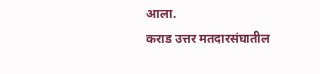आला.
कराड उत्तर मतदारसंघातील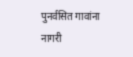पुनर्वसित गावांना नागरी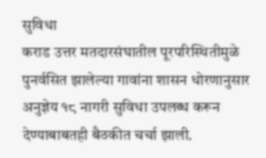सुविधा
कराड उत्तर मतदारसंघातील पूरपरिस्थितीमुळे पुनर्वसित झालेल्या गावांना शासन धोरणानुसार अनुज्ञेय १८ नागरी सुविधा उपलब्ध करून देण्याबाबतही बैठकीत चर्चा झाली.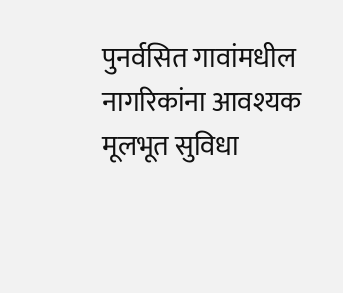पुनर्वसित गावांमधील नागरिकांना आवश्यक मूलभूत सुविधा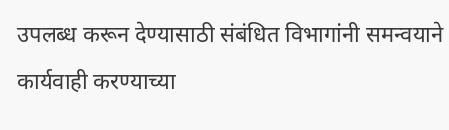उपलब्ध करून देण्यासाठी संबंधित विभागांनी समन्वयाने कार्यवाही करण्याच्या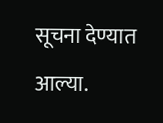सूचना देण्यात आल्या.